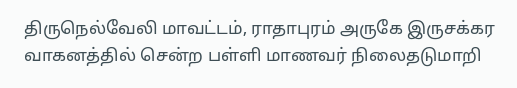திருநெல்வேலி மாவட்டம், ராதாபுரம் அருகே இருசக்கர வாகனத்தில் சென்ற பள்ளி மாணவர் நிலைதடுமாறி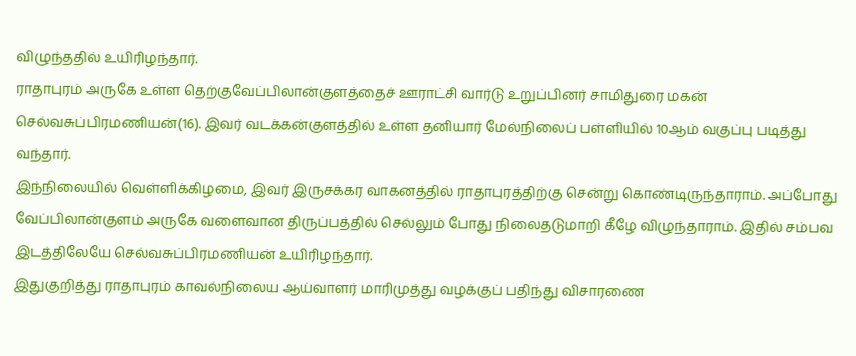விழுந்ததில் உயிரிழந்தார்.
ராதாபுரம் அருகே உள்ள தெற்குவேப்பிலான்குளத்தைச் ஊராட்சி வார்டு உறுப்பினர் சாமிதுரை மகன் செல்வசுப்பிரமணியன்(16). இவர் வடக்கன்குளத்தில் உள்ள தனியார் மேல்நிலைப் பள்ளியில் 10ஆம் வகுப்பு படித்து வந்தார்.
இந்நிலையில் வெள்ளிக்கிழமை, இவர் இருசக்கர வாகனத்தில் ராதாபுரத்திற்கு சென்று கொண்டிருந்தாராம். அப்போது வேப்பிலான்குளம் அருகே வளைவான திருப்பத்தில் செல்லும் போது நிலைதடுமாறி கீழே விழுந்தாராம். இதில் சம்பவ இடத்திலேயே செல்வசுப்பிரமணியன் உயிரிழந்தார்.
இதுகுறித்து ராதாபுரம் காவல்நிலைய ஆய்வாளர் மாரிமுத்து வழக்குப் பதிந்து விசாரணை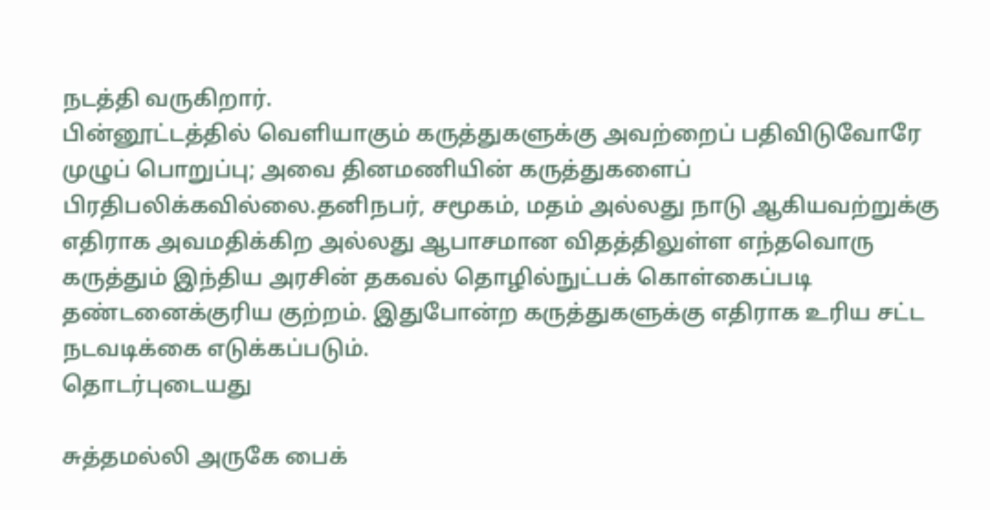நடத்தி வருகிறார்.
பின்னூட்டத்தில் வெளியாகும் கருத்துகளுக்கு அவற்றைப் பதிவிடுவோரே முழுப் பொறுப்பு; அவை தினமணியின் கருத்துகளைப் பிரதிபலிக்கவில்லை.தனிநபர், சமூகம், மதம் அல்லது நாடு ஆகியவற்றுக்கு எதிராக அவமதிக்கிற அல்லது ஆபாசமான விதத்திலுள்ள எந்தவொரு கருத்தும் இந்திய அரசின் தகவல் தொழில்நுட்பக் கொள்கைப்படி தண்டனைக்குரிய குற்றம். இதுபோன்ற கருத்துகளுக்கு எதிராக உரிய சட்ட நடவடிக்கை எடுக்கப்படும்.
தொடர்புடையது

சுத்தமல்லி அருகே பைக்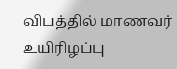விபத்தில் மாணவர் உயிரிழப்பு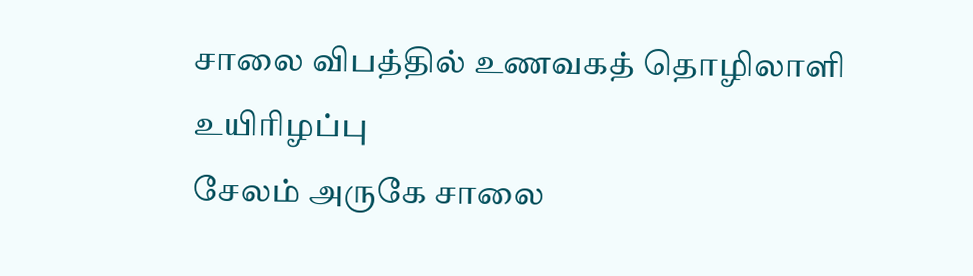சாலை விபத்தில் உணவகத் தொழிலாளி உயிரிழப்பு
சேலம் அருகே சாலை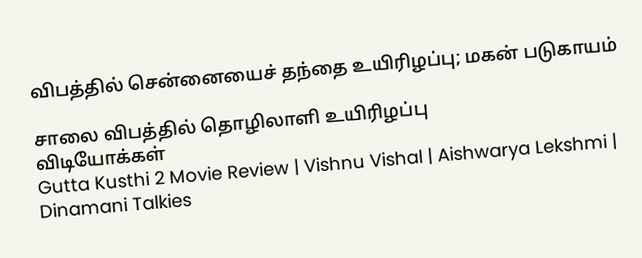விபத்தில் சென்னையைச் தந்தை உயிரிழப்பு; மகன் படுகாயம்

சாலை விபத்தில் தொழிலாளி உயிரிழப்பு
விடியோக்கள்
Gutta Kusthi 2 Movie Review | Vishnu Vishal | Aishwarya Lekshmi | Dinamani Talkies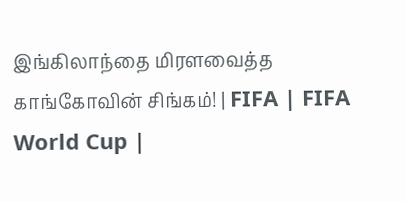இங்கிலாந்தை மிரளவைத்த காங்கோவின் சிங்கம்! | FIFA | FIFA World Cup |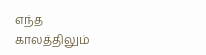எந்த காலத்திலும்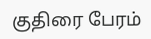குதிரை பேரம்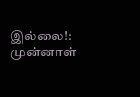இல்லை!: முன்னாள்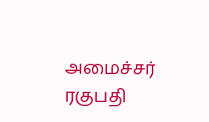அமைச்சர் ரகுபதி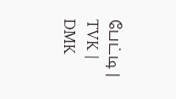பேட்டி | TVK | DMK